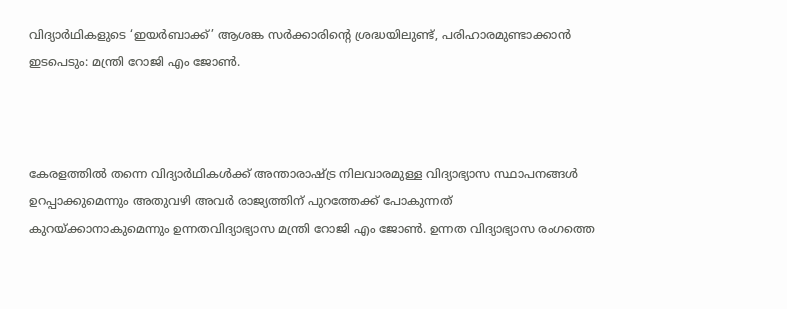വിദ്യാര്‍ഥികളുടെ ‘ഇയര്‍ബാക്ക്’ ആശങ്ക സര്‍ക്കാരിന്റെ ശ്രദ്ധയിലുണ്ട്, പരിഹാരമുണ്ടാക്കാന്‍ ഇടപെടും: മന്ത്രി റോജി എം ജോണ്‍.



കേരളത്തില്‍ തന്നെ വിദ്യാര്‍ഥികള്‍ക്ക് അന്താരാഷ്ട്ര നിലവാരമുള്ള വിദ്യാഭ്യാസ സ്ഥാപനങ്ങള്‍ ഉറപ്പാക്കുമെന്നും അതുവഴി അവര്‍ രാജ്യത്തിന് പുറത്തേക്ക് പോകുന്നത് കുറയ്ക്കാനാകുമെന്നും ഉന്നതവിദ്യാഭ്യാസ മന്ത്രി റോജി എം ജോണ്‍. ഉന്നത വിദ്യാഭ്യാസ രംഗത്തെ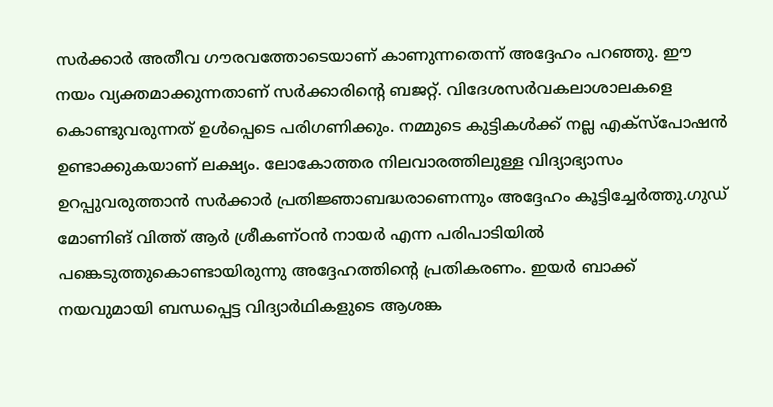സര്‍ക്കാര്‍ അതീവ ഗൗരവത്തോടെയാണ് കാണുന്നതെന്ന് അദ്ദേഹം പറഞ്ഞു. ഈ നയം വ്യക്തമാക്കുന്നതാണ് സര്‍ക്കാരിന്റെ ബജറ്റ്. വിദേശസര്‍വകലാശാലകളെ കൊണ്ടുവരുന്നത് ഉള്‍പ്പെടെ പരിഗണിക്കും. നമ്മുടെ കുട്ടികള്‍ക്ക് നല്ല എക്‌സ്‌പോഷന്‍ ഉണ്ടാക്കുകയാണ് ലക്ഷ്യം. ലോകോത്തര നിലവാരത്തിലുള്ള വിദ്യാഭ്യാസം ഉറപ്പുവരുത്താന്‍ സര്‍ക്കാര്‍ പ്രതിജ്ഞാബദ്ധരാണെന്നും അദ്ദേഹം കൂട്ടിച്ചേര്‍ത്തു.ഗുഡ് മോണിങ് വിത്ത് ആര്‍ ശ്രീകണ്ഠന്‍ നായര്‍ എന്ന പരിപാടിയില്‍ പങ്കെടുത്തുകൊണ്ടായിരുന്നു അദ്ദേഹത്തിന്റെ പ്രതികരണം. ഇയര്‍ ബാക്ക് നയവുമായി ബന്ധപ്പെട്ട വിദ്യാര്‍ഥികളുടെ ആശങ്ക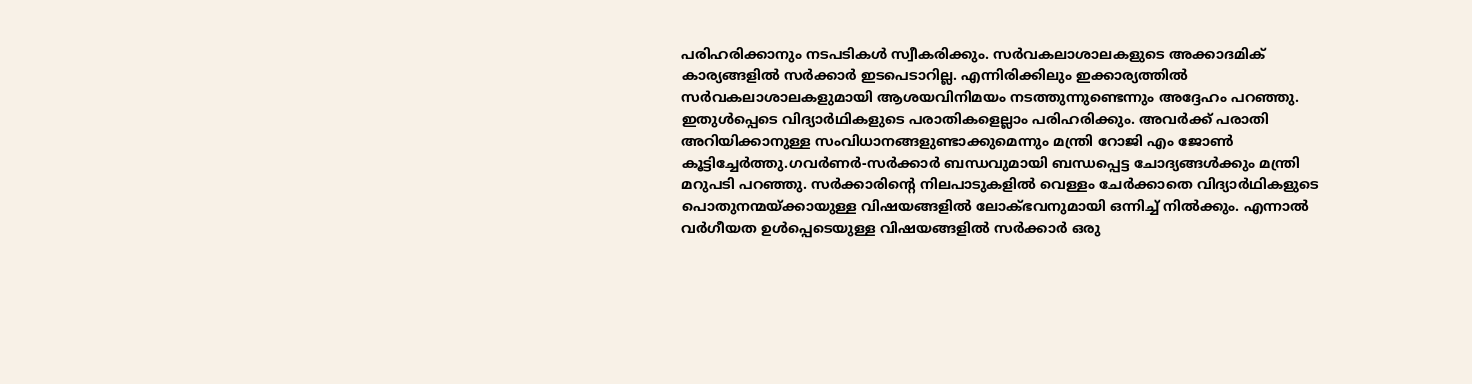പരിഹരിക്കാനും നടപടികള്‍ സ്വീകരിക്കും. സര്‍വകലാശാലകളുടെ അക്കാദമിക് കാര്യങ്ങളില്‍ സര്‍ക്കാര്‍ ഇടപെടാറില്ല. എന്നിരിക്കിലും ഇക്കാര്യത്തില്‍ സര്‍വകലാശാലകളുമായി ആശയവിനിമയം നടത്തുന്നുണ്ടെന്നും അദ്ദേഹം പറഞ്ഞു. ഇതുള്‍പ്പെടെ വിദ്യാര്‍ഥികളുടെ പരാതികളെല്ലാം പരിഹരിക്കും. അവര്‍ക്ക് പരാതി അറിയിക്കാനുള്ള സംവിധാനങ്ങളുണ്ടാക്കുമെന്നും മന്ത്രി റോജി എം ജോണ്‍ കൂട്ടിച്ചേര്‍ത്തു.ഗവര്‍ണര്‍-സര്‍ക്കാര്‍ ബന്ധവുമായി ബന്ധപ്പെട്ട ചോദ്യങ്ങള്‍ക്കും മന്ത്രി മറുപടി പറഞ്ഞു. സര്‍ക്കാരിന്റെ നിലപാടുകളില്‍ വെള്ളം ചേര്‍ക്കാതെ വിദ്യാര്‍ഥികളുടെ പൊതുനന്മയ്ക്കായുള്ള വിഷയങ്ങളില്‍ ലോക്ഭവനുമായി ഒന്നിച്ച് നില്‍ക്കും. എന്നാല്‍ വര്‍ഗീയത ഉള്‍പ്പെടെയുള്ള വിഷയങ്ങളില്‍ സര്‍ക്കാര്‍ ഒരു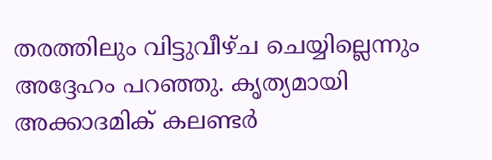തരത്തിലും വിട്ടുവീഴ്ച ചെയ്യില്ലെന്നും അദ്ദേഹം പറഞ്ഞു. കൃത്യമായി അക്കാദമിക് കലണ്ടര്‍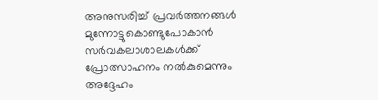അനുസരിച്ച് പ്രവര്‍ത്തനങ്ങള്‍ മുന്നോട്ടുകൊണ്ടുപോകാന്‍ സര്‍വകലാശാലകള്‍ക്ക് പ്രോത്സാഹനം നല്‍കുമെന്നും അദ്ദേഹം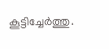കൂട്ടിച്ചേര്‍ത്തു.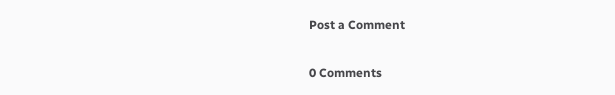Post a Comment

0 Comments